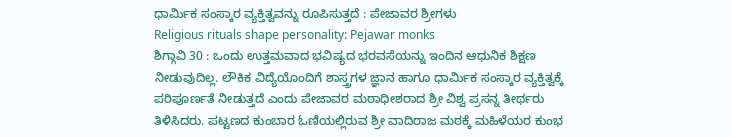ಧಾರ್ಮಿಕ ಸಂಸ್ಕಾರ ವ್ಯಕ್ತಿತ್ವವನ್ನು ರೂಪಿಸುತ್ತದೆ : ಪೇಜಾವರ ಶ್ರೀಗಳು
Religious rituals shape personality: Pejawar monks
ಶಿಗ್ಗಾವಿ 30 : ಒಂದು ಉತ್ತಮವಾದ ಭವಿಷ್ಯದ ಭರವಸೆಯನ್ನು ಇಂದಿನ ಆಧುನಿಕ ಶಿಕ್ಷಣ ನೀಡುವುದಿಲ್ಲ. ಲೌಕಿಕ ವಿದ್ಯೆಯೊಂದಿಗೆ ಶಾಸ್ತ್ರಗಳ ಜ್ಞಾನ ಹಾಗೂ ಧಾರ್ಮಿಕ ಸಂಸ್ಕಾರ ವ್ಯಕ್ತಿತ್ವಕ್ಕೆ ಪರಿಪೂರ್ಣತೆ ನೀಡುತ್ತದೆ ಎಂದು ಪೇಜಾವರ ಮಠಾಧೀಶರಾದ ಶ್ರೀ ವಿಶ್ವ ಪ್ರಸನ್ನ ತೀರ್ಥರು ತಿಳಿಸಿದರು. ಪಟ್ಟಣದ ಕುಂಬಾರ ಓಣಿಯಲ್ಲಿರುವ ಶ್ರೀ ವಾದಿರಾಜ ಮಠಕ್ಕೆ ಮಹಿಳೆಯರ ಕುಂಭ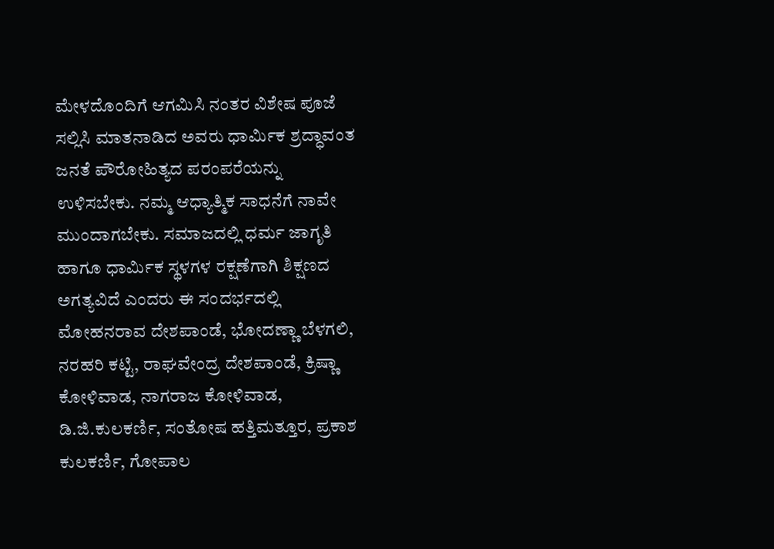ಮೇಳದೊಂದಿಗೆ ಆಗಮಿಸಿ ನಂತರ ವಿಶೇಷ ಪೂಜೆ ಸಲ್ಲಿಸಿ ಮಾತನಾಡಿದ ಅವರು ಧಾರ್ಮಿಕ ಶ್ರದ್ಧಾವಂತ ಜನತೆ ಪೌರೋಹಿತ್ಯದ ಪರಂಪರೆಯನ್ನು ಉಳಿಸಬೇಕು. ನಮ್ಮ ಆಧ್ಯಾತ್ಮಿಕ ಸಾಧನೆಗೆ ನಾವೇ ಮುಂದಾಗಬೇಕು. ಸಮಾಜದಲ್ಲಿ ಧರ್ಮ ಜಾಗೃತಿ ಹಾಗೂ ಧಾರ್ಮಿಕ ಸ್ಥಳಗಳ ರಕ್ಷಣೆಗಾಗಿ ಶಿಕ್ಷಣದ ಅಗತ್ಯವಿದೆ ಎಂದರು ಈ ಸಂದರ್ಭದಲ್ಲಿ ಮೋಹನರಾವ ದೇಶಪಾಂಡೆ, ಭೋದಣ್ಣಾ ಬೆಳಗಲಿ, ನರಹರಿ ಕಟ್ಟಿ, ರಾಘವೇಂದ್ರ ದೇಶಪಾಂಡೆ, ಕ್ರಿಷ್ಣಾ ಕೋಳಿವಾಡ, ನಾಗರಾಜ ಕೋಳಿವಾಡ, ಡಿ.ಜಿ.ಕುಲಕರ್ಣಿ, ಸಂತೋಷ ಹತ್ತಿಮತ್ತೂರ, ಪ್ರಕಾಶ ಕುಲಕರ್ಣಿ, ಗೋಪಾಲ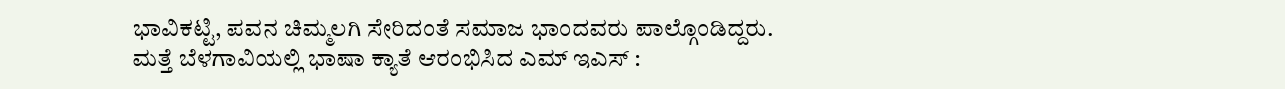ಭಾವಿಕಟ್ಟಿ, ಪವನ ಚಿಮ್ಮಲಗಿ ಸೇರಿದಂತೆ ಸಮಾಜ ಭಾಂದವರು ಪಾಲ್ಗೊಂಡಿದ್ದರು.
ಮತ್ತೆ ಬೆಳಗಾವಿಯಲ್ಲಿ ಭಾಷಾ ಕ್ಯಾತೆ ಆರಂಭಿಸಿದ ಎಮ್ ಇಎಸ್ :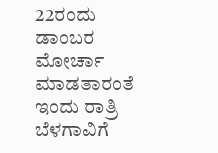22ರಂದು ಡಾಂಬರ ಮೋರ್ಚಾ ಮಾಡತಾರಂತೆ
ಇಂದು ರಾತ್ರಿ ಬೆಳಗಾವಿಗೆ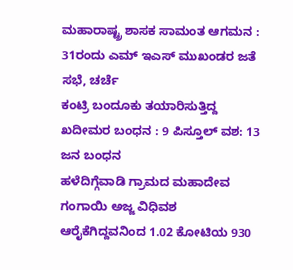ಮಹಾರಾಷ್ಟ್ರ ಶಾಸಕ ಸಾಮಂತ ಆಗಮನ : 31ರಂದು ಎಮ್ ಇಎಸ್ ಮುಖಂಡರ ಜತೆ ಸಭೆ, ಚರ್ಚೆ
ಕಂಟ್ರಿ ಬಂದೂಕು ತಯಾರಿಸುತ್ತಿದ್ದ ಖದೀಮರ ಬಂಧನ : 9 ಪಿಸ್ತೂಲ್ ವಶ: 13 ಜನ ಬಂಧನ
ಹಳೆದಿಗ್ಗೆವಾಡಿ ಗ್ರಾಮದ ಮಹಾದೇವ ಗಂಗಾಯಿ ಅಜ್ಜ ವಿಧಿವಶ
ಆರೈಕೆಗಿದ್ದವನಿಂದ 1.02 ಕೋಟಿಯ 930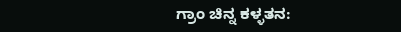ಗ್ರಾಂ ಚಿನ್ನ ಕಳ್ಳತನ: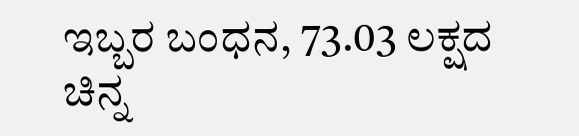ಇಬ್ಬರ ಬಂಧನ, 73.03 ಲಕ್ಷದ ಚಿನ್ನ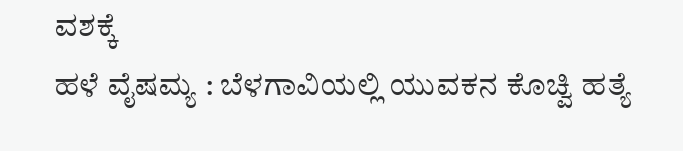ವಶಕ್ಕೆ
ಹಳೆ ವೈಷಮ್ಯ : ಬೆಳಗಾವಿಯಲ್ಲಿ ಯುವಕನ ಕೊಚ್ವಿ ಹತ್ಯೆ